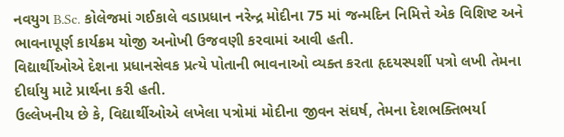નવયુગ B.Sc. કોલેજમાં ગઈકાલે વડાપ્રધાન નરેન્દ્ર મોદીના 75 માં જન્મદિન નિમિત્તે એક વિશિષ્ટ અને ભાવનાપૂર્ણ કાર્યક્રમ યોજી અનોખી ઉજવણી કરવામાં આવી હતી.
વિદ્યાર્થીઓએ દેશના પ્રધાનસેવક પ્રત્યે પોતાની ભાવનાઓ વ્યક્ત કરતા હૃદયસ્પર્શી પત્રો લખી તેમના દીર્ઘાયુ માટે પ્રાર્થના કરી હતી.
ઉલ્લેખનીય છે કે, વિદ્યાર્થીઓએ લખેલા પત્રોમાં મોદીના જીવન સંઘર્ષ, તેમના દેશભક્તિભર્યા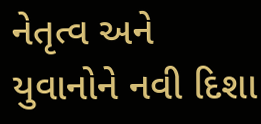નેતૃત્વ અને યુવાનોને નવી દિશા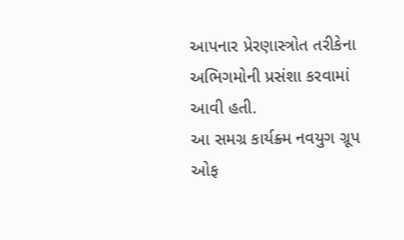આપનાર પ્રેરણાસ્ત્રોત તરીકેના અભિગમોની પ્રસંશા કરવામાં આવી હતી.
આ સમગ્ર કાર્યક્ર્મ નવયુગ ગ્રૂપ ઓફ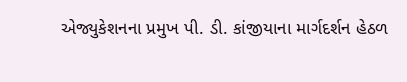એજ્યુકેશનના પ્રમુખ પી. ડી. કાંજીયાના માર્ગદર્શન હેઠળ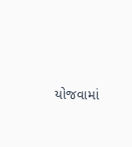યોજવામાં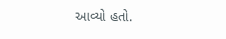આવ્યો હતો.